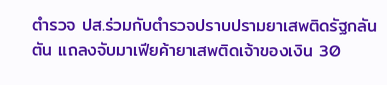ตำรวจ ปส.ร่วมกับตำรวจปราบปรามยาเสพติดรัฐกลันตัน แถลงจับมาเฟียค้ายาเสพติดเจ้าของเงิน 30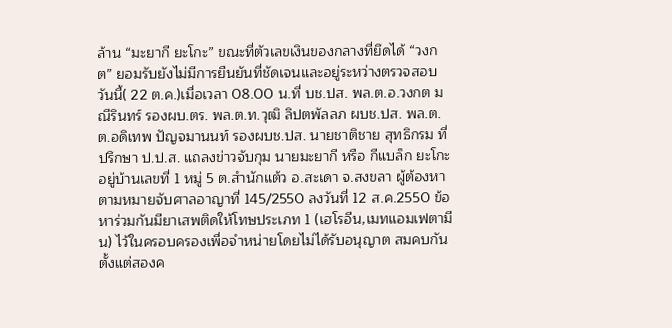ล้าน “มะยากี ยะโกะ” ขณะที่ตัวเลขเงินของกลางที่ยึดได้ “วงกต” ยอมรับยังไม่มีการยืนยันที่ชัดเจนและอยู่ระหว่างตรวจสอบ
วันนี้( 22 ต.ค.)เมื่อเวลา 08.00 น.ที่ บช.ปส. พล.ต.อ.วงกต มณีรินทร์ รองผบ.ตร. พล.ต.ท.วุฒิ ลิปตพัลลภ ผบช.ปส. พล.ต.ต.อดิเทพ ปัญจมานนท์ รองผบช.ปส. นายชาติชาย สุทธิกรม ที่ปรึกษา ป.ป.ส. แถลงข่าวจับกุม นายมะยากี หรือ กีแบล็ก ยะโกะ อยู่บ้านเลขที่ 1 หมู่ 5 ต.สำนักแต้ว อ.สะเดา จ.สงขลา ผู้ต้องหาตามหมายจับศาลอาญาที่ 145/2550 ลงวันที่ 12 ส.ค.2550 ข้อหาร่วมกันมียาเสพติดให้โทษประเภท 1 (เฮโรอีน,เมทแอมเฟตามีน) ไว้ในครอบครองเพื่อจำหน่ายโดยไม่ได้รับอนุญาต สมคบกันตั้งแต่สองค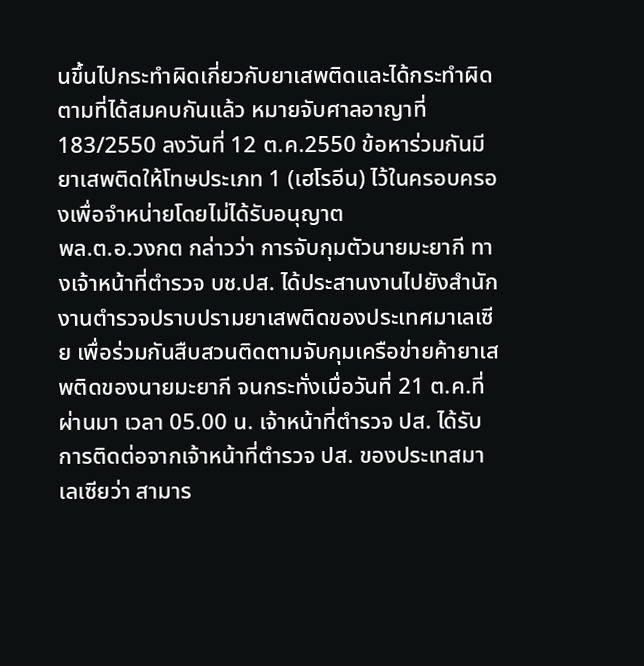นขึ้นไปกระทำผิดเกี่ยวกับยาเสพติดและได้กระทำผิดตามที่ได้สมคบกันแล้ว หมายจับศาลอาญาที่ 183/2550 ลงวันที่ 12 ต.ค.2550 ข้อหาร่วมกันมียาเสพติดให้โทษประเภท 1 (เฮโรอีน) ไว้ในครอบครองเพื่อจำหน่ายโดยไม่ได้รับอนุญาต
พล.ต.อ.วงกต กล่าวว่า การจับกุมตัวนายมะยากี ทางเจ้าหน้าที่ตำรวจ บช.ปส. ได้ประสานงานไปยังสำนักงานตำรวจปราบปรามยาเสพติดของประเทศมาเลเซีย เพื่อร่วมกันสืบสวนติดตามจับกุมเครือข่ายค้ายาเสพติดของนายมะยากี จนกระทั่งเมื่อวันที่ 21 ต.ค.ที่ผ่านมา เวลา 05.00 น. เจ้าหน้าที่ตำรวจ ปส. ได้รับการติดต่อจากเจ้าหน้าที่ตำรวจ ปส. ของประเทสมาเลเซียว่า สามาร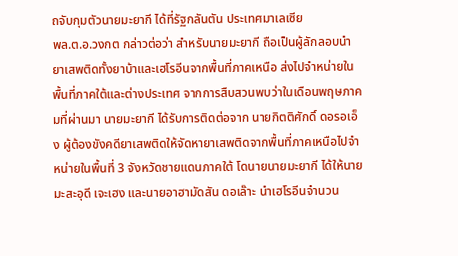ถจับกุมตัวนายมะยากี ได้ที่รัฐกลันตัน ประเทศมาเลเซีย
พล.ต.อ.วงกต กล่าวต่อว่า สำหรับนายมะยากี ถือเป็นผู้ลักลอบนำยาเสพติดทั้งยาบ้าและเฮโรอีนจากพื้นที่ภาคเหนือ ส่งไปจำหน่ายในพื้นที่ภาคใต้และต่างประเทศ จากการสืบสวนพบว่าในเดือนพฤษภาคมที่ผ่านมา นายมะยากี ได้รับการติดต่อจาก นายกิตติศักดิ์ ดอรอเอ็ง ผู้ต้องขังคดียาเสพติดให้จัดหายาเสพติดจากพื้นที่ภาคเหนือไปจำหน่ายในพื้นที่ 3 จังหวัดชายแดนภาคใต้ โดนายนายมะยากี ได้ให้นายมะสะอุดี เจะเฮง และนายอาฮามัดสัน ดอเล๊าะ นำเฮโรอีนจำนวน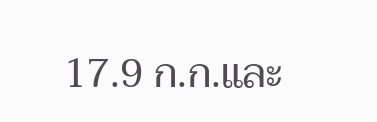17.9 ก.ก.และ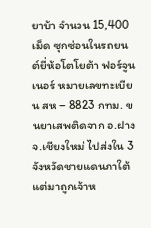ยาบ้า จำนวน 15,400 เม็ด ซุกซ่อนในรถยนต์ยี่ห้อโตโยต้า ฟอร์จูนเนอร์ หมายเลขทะเบียน สห – 8823 กทม. ขนยาเสพติดจาก อ.ฝาง จ.เชียงใหม่ ไปส่งใน 3 จังหวัดชายแดนภาใต้ แต่มาถูกเจ้าห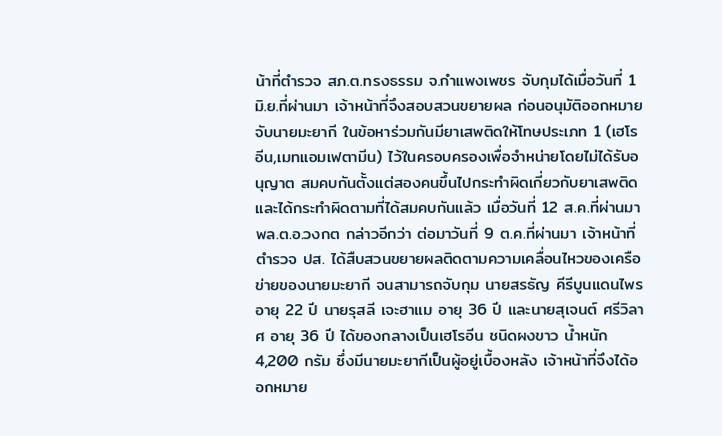น้าที่ตำรวจ สภ.ต.ทรงธรรม จ.กำแพงเพชร จับกุมได้เมื่อวันที่ 1 มิ.ย.ที่ผ่านมา เจ้าหน้าที่จึงสอบสวนขยายผล ก่อนอนุมัติออกหมายจับนายมะยากี ในข้อหาร่วมกันมียาเสพติดให้โทษประเภท 1 (เฮโรอีน,เมทแอมเฟตามีน) ไว้ในครอบครองเพื่อจำหน่ายโดยไม่ได้รับอนุญาต สมคบกันตั้งแต่สองคนขึ้นไปกระทำผิดเกี่ยวกับยาเสพติดและได้กระทำผิดตามที่ได้สมคบกันแล้ว เมื่อวันที่ 12 ส.ค.ที่ผ่านมา
พล.ต.อ.วงกต กล่าวอีกว่า ต่อมาวันที่ 9 ต.ค.ที่ผ่านมา เจ้าหน้าที่ตำรวจ ปส. ได้สืบสวนขยายผลติดตามความเคลื่อนไหวของเครือข่ายของนายมะยากี จนสามารถจับกุม นายสรธัญ คีรีบูนแดนไพร อายุ 22 ปี นายรุสลี เจะฮาแม อายุ 36 ปี และนายสุเจนต์ ศรีวิลาศ อายุ 36 ปี ได้ของกลางเป็นเฮโรอีน ชนิดผงขาว น้ำหนัก 4,200 กรัม ซึ่งมีนายมะยากีเป็นผู้อยู่เบื้องหลัง เจ้าหน้าที่จึงได้ออกหมาย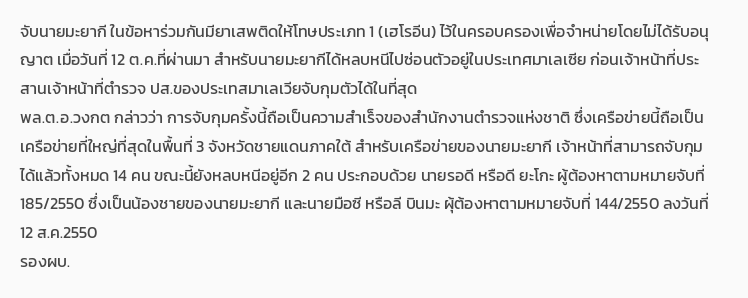จับนายมะยากี ในข้อหาร่วมกันมียาเสพติดให้โทษประเภท 1 (เฮโรอีน) ไว้ในครอบครองเพื่อจำหน่ายโดยไม่ได้รับอนุญาต เมื่อวันที่ 12 ต.ค.ที่ผ่านมา สำหรับนายมะยากีได้หลบหนีไปซ่อนตัวอยู่ในประเทศมาเลเซีย ก่อนเจ้าหน้าที่ประสานเจ้าหน้าที่ตำรวจ ปส.ของประเทสมาเลเวียจับกุมตัวได้ในที่สุด
พล.ต.อ.วงกต กล่าวว่า การจับกุมครั้งนี้ถือเป็นความสำเร็จของสำนักงานตำรวจแห่งชาติ ซึ่งเครือข่ายนี้ถือเป็นเครือข่ายที่ใหญ่ที่สุดในพื้นที่ 3 จังหวัดชายแดนภาคใต้ สำหรับเครือข่ายของนายมะยากี เจ้าหน้าที่สามารถจับกุมได้แล้วทั้งหมด 14 คน ขณะนี้ยังหลบหนีอยู่อีก 2 คน ประกอบด้วย นายรอดี หรือดี ยะโกะ ผู้ต้องหาตามหมายจับที่ 185/2550 ซึ่งเป็นน้องชายของนายมะยากี และนายมือซี หรือลี บินมะ ผุ้ต้องหาตามหมายจับที่ 144/2550 ลงวันที่ 12 ส.ค.2550
รองผบ.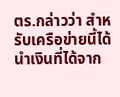ตร.กล่าวว่า สำหรับเครือข่ายนี้ได้นำเงินที่ได้จาก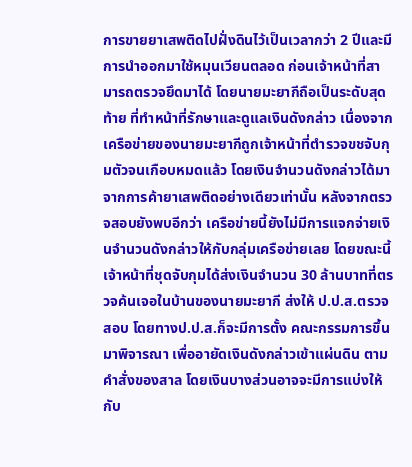การขายยาเสพติดไปฝั่งดินไว้เป็นเวลากว่า 2 ปีและมีการนำออกมาใช้หมุนเวียนตลอด ก่อนเจ้าหน้าที่สามารถตรวจยึดมาได้ โดยนายมะยากีถือเป็นระดับสุดท้าย ที่ทำหน้าที่รักษาและดูแลเงินดังกล่าว เนื่องจากเครือข่ายของนายมะยากีถูกเจ้าหน้าที่ตำรวจขชจับกุมตัวจนเกือบหมดแล้ว โดยเงินจำนวนดังกล่าวได้มาจากการค้ายาเสพติดอย่างเดียวเท่านั้น หลังจากตรวจสอบยังพบอีกว่า เครือข่ายนี้ยังไม่มีการแจกจ่ายเงินจำนวนดังกล่าวให้กับกลุ่มเครือข่ายเลย โดยขณะนี้เจ้าหน้าที่ชุดจับกุมได้ส่งเงินจำนวน 30 ล้านบาทที่ตรวจค้นเจอในบ้านของนายมะยากี ส่งให้ ป.ป.ส.ตรวจสอบ โดยทางป.ป.ส.ก็จะมีการตั้ง คณะกรรมการขึ้นมาพิจารณา เพื่ออายัดเงินดังกล่าวเข้าแผ่นดิน ตามคำสั่งของสาล โดยเงินบางส่วนอาจจะมีการแบ่งให้กับ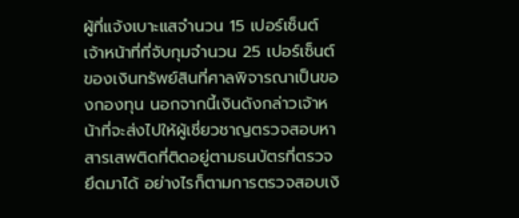ผู้ที่แจ้งเบาะแสจำนวน 15 เปอร์เซ็นต์ เจ้าหน้าที่ที่จับกุมจำนวน 25 เปอร์เซ็นต์ของเงินทรัพย์สินที่ศาลพิจารณาเป็นของกองทุน นอกจากนี้เงินดังกล่าวเจ้าหน้าที่จะส่งไปให้ผู้เชี่ยวชาญตรวจสอบหาสารเสพติดที่ติดอยู่ตามธนบัตรที่ตรวจยึดมาได้ อย่างไรก็ตามการตรวจสอบเงิ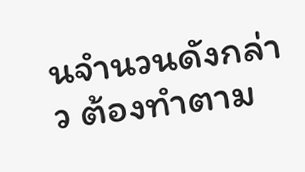นจำนวนดังกล่าว ต้องทำตาม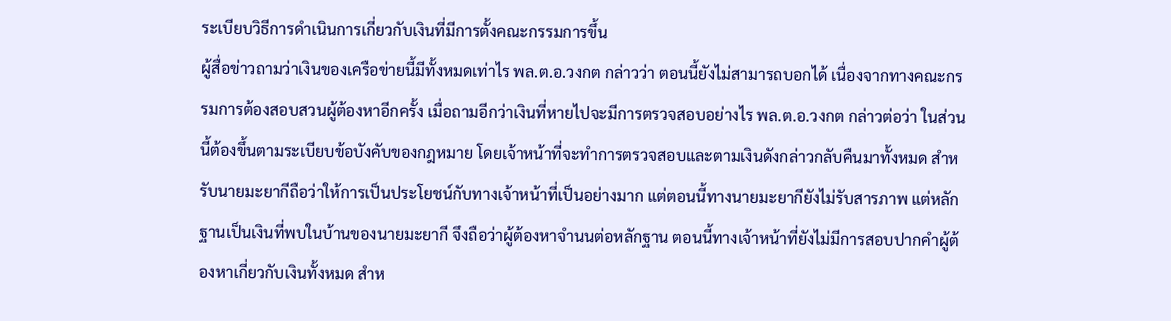ระเบียบวิธีการดำเนินการเกี่ยวกับเงินที่มีการตั้งคณะกรรมการขึ้น
ผู้สื่อข่าวถามว่าเงินของเครือข่ายนี้มีทั้งหมดเท่าไร พล.ต.อ.วงกต กล่าวว่า ตอนนี้ยังไม่สามารถบอกได้ เนื่องจากทางคณะกรรมการต้องสอบสวนผู้ต้องหาอีกครั้ง เมื่อถามอีกว่าเงินที่หายไปจะมีการตรวจสอบอย่างไร พล.ต.อ.วงกต กล่าวต่อว่า ในส่วนนี้ต้องขึ้นตามระเบียบข้อบังคับของกฎหมาย โดยเจ้าหน้าที่จะทำการตรวจสอบและตามเงินดังกล่าวกลับคืนมาทั้งหมด สำหรับนายมะยากีถือว่าให้การเป็นประโยชน์กับทางเจ้าหน้าที่เป็นอย่างมาก แต่ตอนนี้ทางนายมะยากียังไม่รับสารภาพ แต่หลักฐานเป็นเงินที่พบในบ้านของนายมะยากี จึงถือว่าผู้ต้องหาจำนนต่อหลักฐาน ตอนนี้ทางเจ้าหน้าที่ยังไม่มีการสอบปากคำผู้ต้องหาเกี่ยวกับเงินทั้งหมด สำห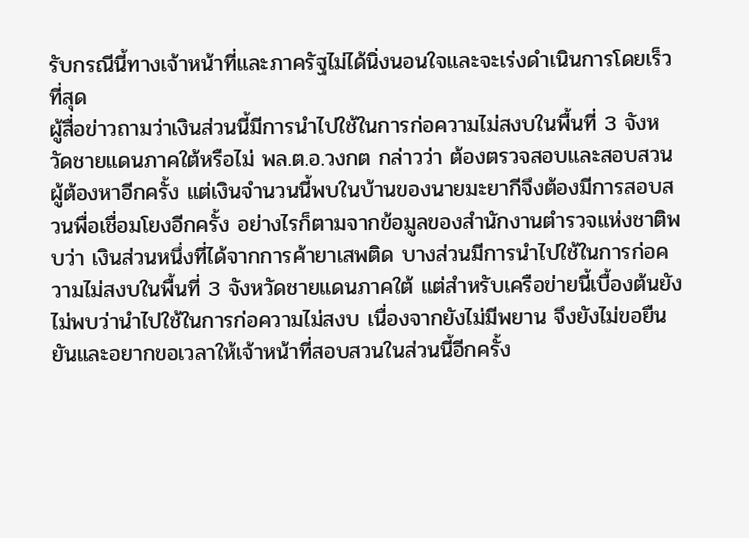รับกรณีนี้ทางเจ้าหน้าที่และภาครัฐไม่ได้นิ่งนอนใจและจะเร่งดำเนินการโดยเร็วที่สุด
ผู้สื่อข่าวถามว่าเงินส่วนนี้มีการนำไปใช้ในการก่อความไม่สงบในพื้นที่ 3 จังหวัดชายแดนภาคใต้หรือไม่ พล.ต.อ.วงกต กล่าวว่า ต้องตรวจสอบและสอบสวนผู้ต้องหาอีกครั้ง แต่เงินจำนวนนี้พบในบ้านของนายมะยากีจึงต้องมีการสอบสวนพื่อเชื่อมโยงอีกครั้ง อย่างไรก็ตามจากข้อมูลของสำนักงานตำรวจแห่งชาติพบว่า เงินส่วนหนึ่งที่ได้จากการค้ายาเสพติด บางส่วนมีการนำไปใช้ในการก่อความไม่สงบในพื้นที่ 3 จังหวัดชายแดนภาคใต้ แต่สำหรับเครือข่ายนี้เบื้องต้นยังไม่พบว่านำไปใช้ในการก่อความไม่สงบ เนื่องจากยังไม่มีพยาน จึงยังไม่ขอยืนยันและอยากขอเวลาให้เจ้าหน้าที่สอบสวนในส่วนนี้อีกครั้ง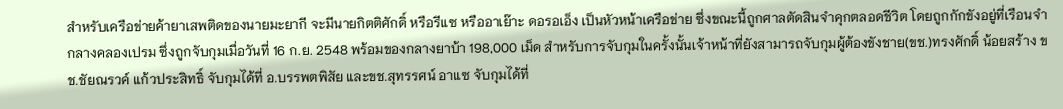สำหรับเครือข่ายค้ายาเสพติดของนายมะยากี จะมีนายกิตติศักดิ์ หรือรีแซ หรืออาเย๊าะ ดอรอเอ็ง เป็นหัวหน้าเครือข่าย ซึ่งขณะนี้ถูกศาลตัดสินจำคุกตลอดชีวิต โดยถูกกักขังอยู่ที่เรือนจำกลางคลองเปรม ซึ่งถูกจับกุมเมื่อวันที่ 16 ก.ย. 2548 พร้อมของกลางยาบ้า 198,000 เม็ด สำหรับการจับกุมในครั้งนั้นเจ้าหน้าที่ยังสามารถจับกุมผู้ต้องขังชาย(ขช.)ทรงศักดิ์ น้อยสร้าง ขช.ชัยณรวค์ แก้วประสิทธิ์ จับกุมได้ที่ อ.บรรพตพิสัย และขช.สุทรรศน์ อาแซ จับกุมได้ที่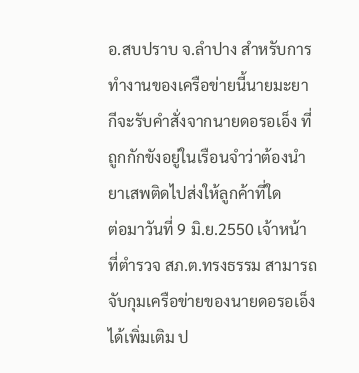อ.สบปราบ จ.ลำปาง สำหรับการทำงานของเครือข่ายนี้นายมะยากีจะรับคำสั่งจากนายดอรอเอ็ง ที่ถูกกักขังอยู่ในเรือนจำว่าต้องนำยาเสพติดไปส่งให้ลูกค้าที่ใด
ต่อมาวันที่ 9 มิ.ย.2550 เจ้าหน้าที่ตำรวจ สภ.ต.ทรงธรรม สามารถจับกุมเครือข่ายของนายดอรอเอ็งได้เพิ่มเติม ป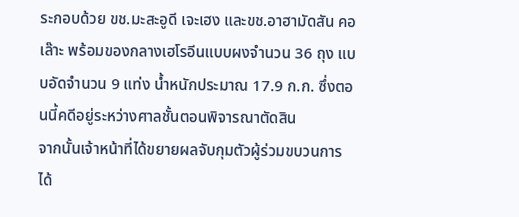ระกอบด้วย ขช.มะสะอูดี เจะเฮง และขช.อาฮามัดสัน คอเล๊าะ พร้อมของกลางเฮโรอีนแบบผงจำนวน 36 ถุง แบบอัดจำนวน 9 แท่ง น้ำหนักประมาณ 17.9 ก.ก. ซึ่งตอนนี้คดีอยู่ระหว่างศาลชั้นตอนพิจารณาตัดสิน
จากนั้นเจ้าหน้าที่ได้ขยายผลจับกุมตัวผู้ร่วมขบวนการได้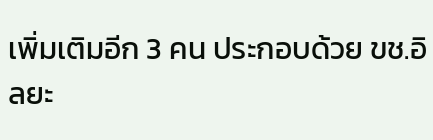เพิ่มเติมอีก 3 คน ประกอบด้วย ขช.อิลยะ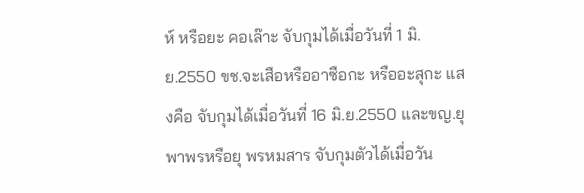ห์ หรือยะ คอเล๊าะ จับกุมได้เมื่อวันที่ 1 มิ.ย.2550 ขช.จะเสือหรืออาซือกะ หรืออะสุกะ แสงคือ จับกุมได้เมื่อวันที่ 16 มิ.ย.2550 และขญ.ยุพาพรหรือยุ พรหมสาร จับกุมตัวได้เมื่อวัน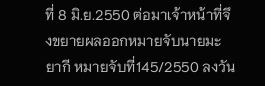ที่ 8 มิ.ย.2550 ต่อมาเจ้าหน้าที่จึงขยายผลออกหมายจับนายมะยากี หมายจับที่145/2550 ลงวัน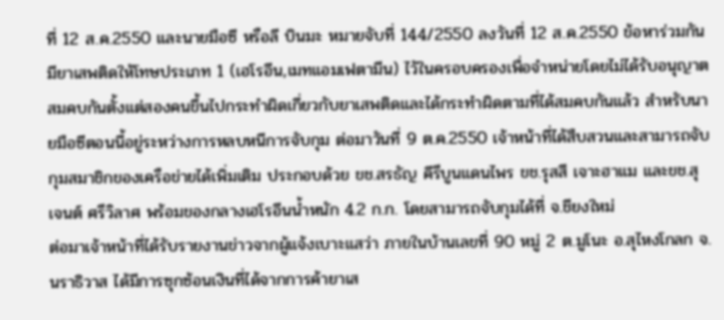ที่ 12 ส.ค.2550 และนายมือซี หรือลี บินมะ หมายจับที่ 144/2550 ลงวันที่ 12 ส.ค.2550 ข้อหาร่วมกันมียาเสพติดให้โทษประเภท 1 (เฮโรอีน,เมทแอมเฟตามีน) ไว้ในครอบครองเพื่อจำหน่ายโดยไม่ได้รับอนุญาต สมคบกันตั้งแต่สองคนขึ้นไปกระทำผิดเกี่ยวกับยาเสพติดและได้กระทำผิดตามที่ได้สมคบกันแล้ว สำหรับนายมือซีตอนนี้อยู่ระหว่างการหลบหนีการจับกุม ต่อมาวันที่ 9 ต.ค.2550 เจ้าหน้าที่ได้สืบสวนและสามารถจับกุมสมาชิกของเครือข่ายได้เพิ่มเติม ประกอบด้วย ขช.สรธัญ คีรีบูนแดนไพร ขช.รุสสี เจาะฮาแม และขช.สุเจนต์ ศรีวิลาศ พร้อมของกลางเฮโรอีนน้ำหนัก 4.2 ก.ก. โดยสามารถจับกุมได้ที่ จ.ชียงใหม่
ต่อมาเจ้าหน้าที่ได้รับรายงานข่าวจากผู้แจ้งเบาะแสว่า ภายในบ้านเลขที่ 90 หมู่ 2 ต.มูโนะ อ.สุไหงโกลก จ.นราธิวาส ได้มีการซุกซ้อนเงินที่ได้จากการค้ายาเส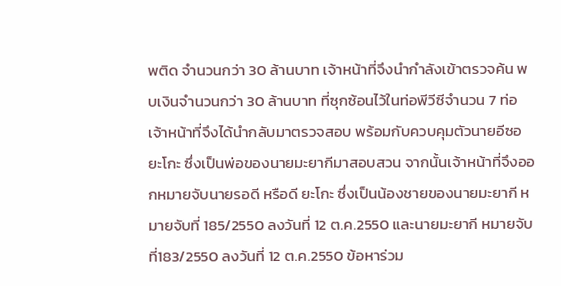พติด จำนวนกว่า 30 ล้านบาท เจ้าหน้าที่จึงนำกำลังเข้าตรวจค้น พบเงินจำนวนกว่า 30 ล้านบาท ที่ซุกซ้อนไว้ในท่อพีวีซีจำนวน 7 ท่อ เจ้าหน้าที่จึงได้นำกลับมาตรวจสอบ พร้อมกับควบคุมตัวนายอีซอ ยะโกะ ซึ่งเป็นพ่อของนายมะยากีมาสอบสวน จากนั้นเจ้าหน้าที่จึงออกหมายจับนายรอดี หรือดี ยะโกะ ซึ่งเป็นน้องชายของนายมะยากี หมายจับที่ 185/2550 ลงวันที่ 12 ต.ค.2550 และนายมะยากี หมายจับที่183/2550 ลงวันที่ 12 ต.ค.2550 ข้อหาร่วม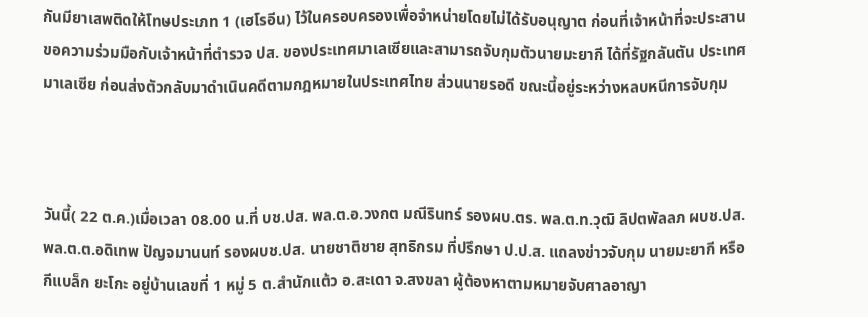กันมียาเสพติดให้โทษประเภท 1 (เฮโรอีน) ไว้ในครอบครองเพื่อจำหน่ายโดยไม่ได้รับอนุญาต ก่อนที่เจ้าหน้าที่จะประสานขอความร่วมมือกับเจ้าหน้าที่ตำรวจ ปส. ของประเทศมาเลเซียและสามารถจับกุมตัวนายมะยากี ได้ที่รัฐกลันตัน ประเทศมาเลเซีย ก่อนส่งตัวกลับมาดำเนินคดีตามกฎหมายในประเทศไทย ส่วนนายรอดี ขณะนี้อยู่ระหว่างหลบหนีการจับกุม



วันนี้( 22 ต.ค.)เมื่อเวลา 08.00 น.ที่ บช.ปส. พล.ต.อ.วงกต มณีรินทร์ รองผบ.ตร. พล.ต.ท.วุฒิ ลิปตพัลลภ ผบช.ปส. พล.ต.ต.อดิเทพ ปัญจมานนท์ รองผบช.ปส. นายชาติชาย สุทธิกรม ที่ปรึกษา ป.ป.ส. แถลงข่าวจับกุม นายมะยากี หรือ กีแบล็ก ยะโกะ อยู่บ้านเลขที่ 1 หมู่ 5 ต.สำนักแต้ว อ.สะเดา จ.สงขลา ผู้ต้องหาตามหมายจับศาลอาญา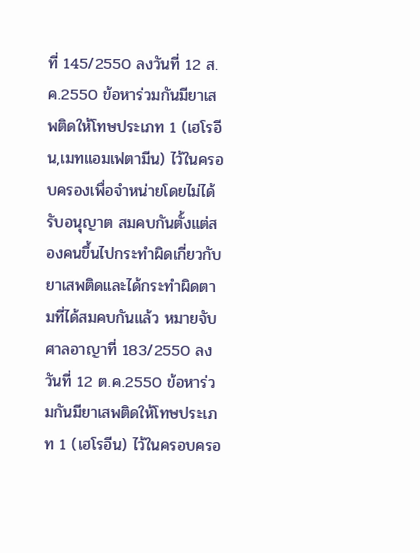ที่ 145/2550 ลงวันที่ 12 ส.ค.2550 ข้อหาร่วมกันมียาเสพติดให้โทษประเภท 1 (เฮโรอีน,เมทแอมเฟตามีน) ไว้ในครอบครองเพื่อจำหน่ายโดยไม่ได้รับอนุญาต สมคบกันตั้งแต่สองคนขึ้นไปกระทำผิดเกี่ยวกับยาเสพติดและได้กระทำผิดตามที่ได้สมคบกันแล้ว หมายจับศาลอาญาที่ 183/2550 ลงวันที่ 12 ต.ค.2550 ข้อหาร่วมกันมียาเสพติดให้โทษประเภท 1 (เฮโรอีน) ไว้ในครอบครอ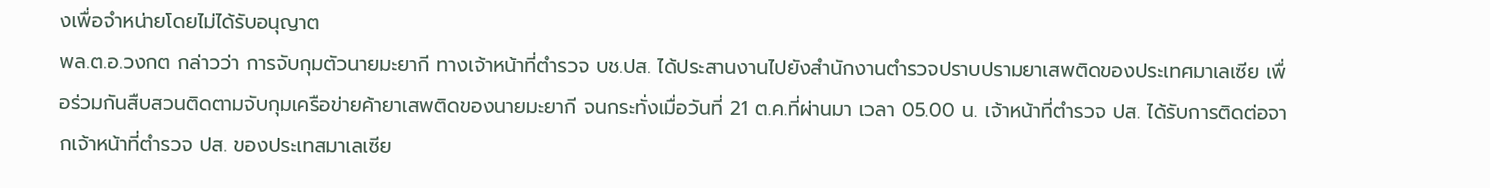งเพื่อจำหน่ายโดยไม่ได้รับอนุญาต
พล.ต.อ.วงกต กล่าวว่า การจับกุมตัวนายมะยากี ทางเจ้าหน้าที่ตำรวจ บช.ปส. ได้ประสานงานไปยังสำนักงานตำรวจปราบปรามยาเสพติดของประเทศมาเลเซีย เพื่อร่วมกันสืบสวนติดตามจับกุมเครือข่ายค้ายาเสพติดของนายมะยากี จนกระทั่งเมื่อวันที่ 21 ต.ค.ที่ผ่านมา เวลา 05.00 น. เจ้าหน้าที่ตำรวจ ปส. ได้รับการติดต่อจากเจ้าหน้าที่ตำรวจ ปส. ของประเทสมาเลเซีย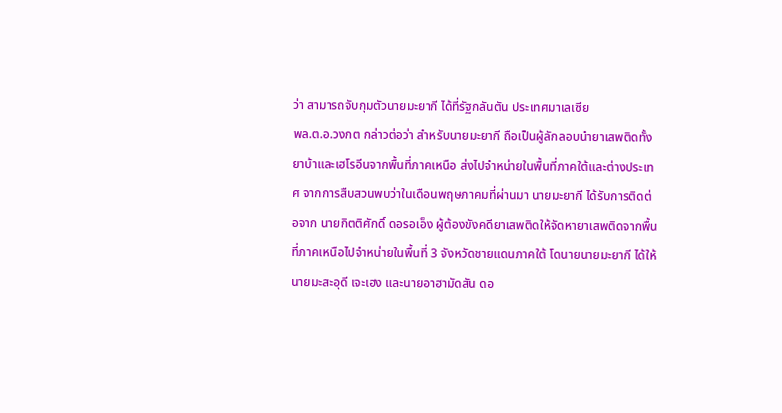ว่า สามารถจับกุมตัวนายมะยากี ได้ที่รัฐกลันตัน ประเทศมาเลเซีย
พล.ต.อ.วงกต กล่าวต่อว่า สำหรับนายมะยากี ถือเป็นผู้ลักลอบนำยาเสพติดทั้งยาบ้าและเฮโรอีนจากพื้นที่ภาคเหนือ ส่งไปจำหน่ายในพื้นที่ภาคใต้และต่างประเทศ จากการสืบสวนพบว่าในเดือนพฤษภาคมที่ผ่านมา นายมะยากี ได้รับการติดต่อจาก นายกิตติศักดิ์ ดอรอเอ็ง ผู้ต้องขังคดียาเสพติดให้จัดหายาเสพติดจากพื้นที่ภาคเหนือไปจำหน่ายในพื้นที่ 3 จังหวัดชายแดนภาคใต้ โดนายนายมะยากี ได้ให้นายมะสะอุดี เจะเฮง และนายอาฮามัดสัน ดอ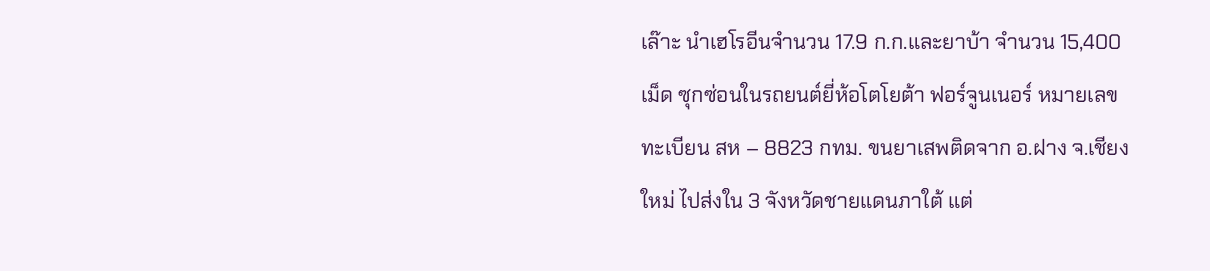เล๊าะ นำเฮโรอีนจำนวน 17.9 ก.ก.และยาบ้า จำนวน 15,400 เม็ด ซุกซ่อนในรถยนต์ยี่ห้อโตโยต้า ฟอร์จูนเนอร์ หมายเลขทะเบียน สห – 8823 กทม. ขนยาเสพติดจาก อ.ฝาง จ.เชียงใหม่ ไปส่งใน 3 จังหวัดชายแดนภาใต้ แต่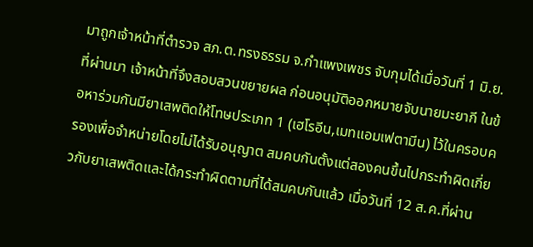มาถูกเจ้าหน้าที่ตำรวจ สภ.ต.ทรงธรรม จ.กำแพงเพชร จับกุมได้เมื่อวันที่ 1 มิ.ย.ที่ผ่านมา เจ้าหน้าที่จึงสอบสวนขยายผล ก่อนอนุมัติออกหมายจับนายมะยากี ในข้อหาร่วมกันมียาเสพติดให้โทษประเภท 1 (เฮโรอีน,เมทแอมเฟตามีน) ไว้ในครอบครองเพื่อจำหน่ายโดยไม่ได้รับอนุญาต สมคบกันตั้งแต่สองคนขึ้นไปกระทำผิดเกี่ยวกับยาเสพติดและได้กระทำผิดตามที่ได้สมคบกันแล้ว เมื่อวันที่ 12 ส.ค.ที่ผ่าน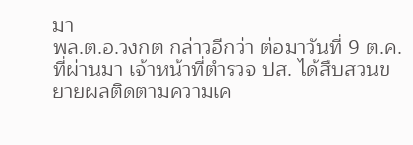มา
พล.ต.อ.วงกต กล่าวอีกว่า ต่อมาวันที่ 9 ต.ค.ที่ผ่านมา เจ้าหน้าที่ตำรวจ ปส. ได้สืบสวนขยายผลติดตามความเค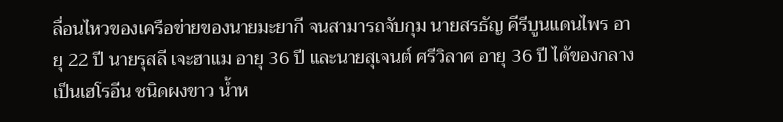ลื่อนไหวของเครือข่ายของนายมะยากี จนสามารถจับกุม นายสรธัญ คีรีบูนแดนไพร อายุ 22 ปี นายรุสลี เจะฮาแม อายุ 36 ปี และนายสุเจนต์ ศรีวิลาศ อายุ 36 ปี ได้ของกลางเป็นเฮโรอีน ชนิดผงขาว น้ำห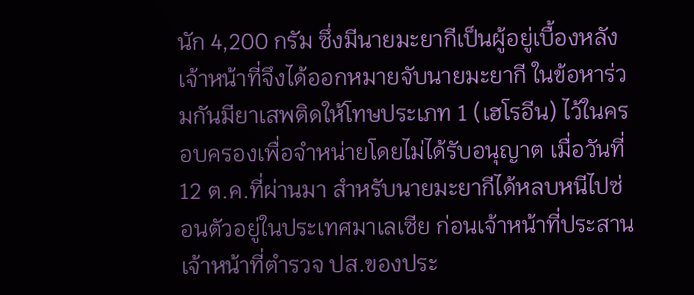นัก 4,200 กรัม ซึ่งมีนายมะยากีเป็นผู้อยู่เบื้องหลัง เจ้าหน้าที่จึงได้ออกหมายจับนายมะยากี ในข้อหาร่วมกันมียาเสพติดให้โทษประเภท 1 (เฮโรอีน) ไว้ในครอบครองเพื่อจำหน่ายโดยไม่ได้รับอนุญาต เมื่อวันที่ 12 ต.ค.ที่ผ่านมา สำหรับนายมะยากีได้หลบหนีไปซ่อนตัวอยู่ในประเทศมาเลเซีย ก่อนเจ้าหน้าที่ประสานเจ้าหน้าที่ตำรวจ ปส.ของประ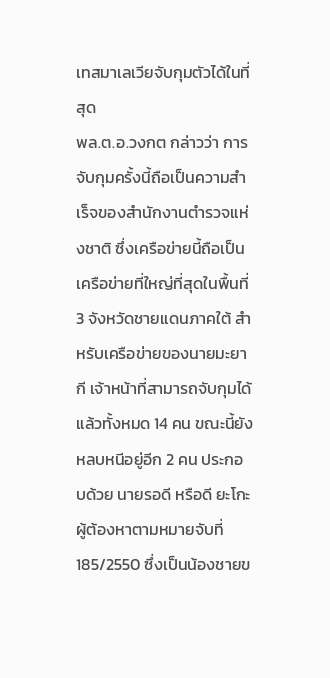เทสมาเลเวียจับกุมตัวได้ในที่สุด
พล.ต.อ.วงกต กล่าวว่า การจับกุมครั้งนี้ถือเป็นความสำเร็จของสำนักงานตำรวจแห่งชาติ ซึ่งเครือข่ายนี้ถือเป็นเครือข่ายที่ใหญ่ที่สุดในพื้นที่ 3 จังหวัดชายแดนภาคใต้ สำหรับเครือข่ายของนายมะยากี เจ้าหน้าที่สามารถจับกุมได้แล้วทั้งหมด 14 คน ขณะนี้ยังหลบหนีอยู่อีก 2 คน ประกอบด้วย นายรอดี หรือดี ยะโกะ ผู้ต้องหาตามหมายจับที่ 185/2550 ซึ่งเป็นน้องชายข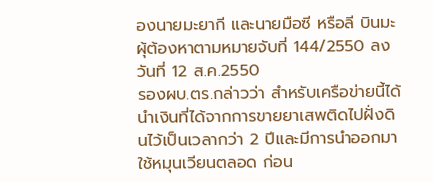องนายมะยากี และนายมือซี หรือลี บินมะ ผุ้ต้องหาตามหมายจับที่ 144/2550 ลงวันที่ 12 ส.ค.2550
รองผบ.ตร.กล่าวว่า สำหรับเครือข่ายนี้ได้นำเงินที่ได้จากการขายยาเสพติดไปฝั่งดินไว้เป็นเวลากว่า 2 ปีและมีการนำออกมาใช้หมุนเวียนตลอด ก่อน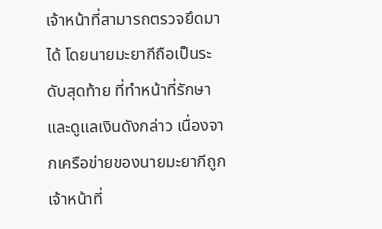เจ้าหน้าที่สามารถตรวจยึดมาได้ โดยนายมะยากีถือเป็นระดับสุดท้าย ที่ทำหน้าที่รักษาและดูแลเงินดังกล่าว เนื่องจากเครือข่ายของนายมะยากีถูกเจ้าหน้าที่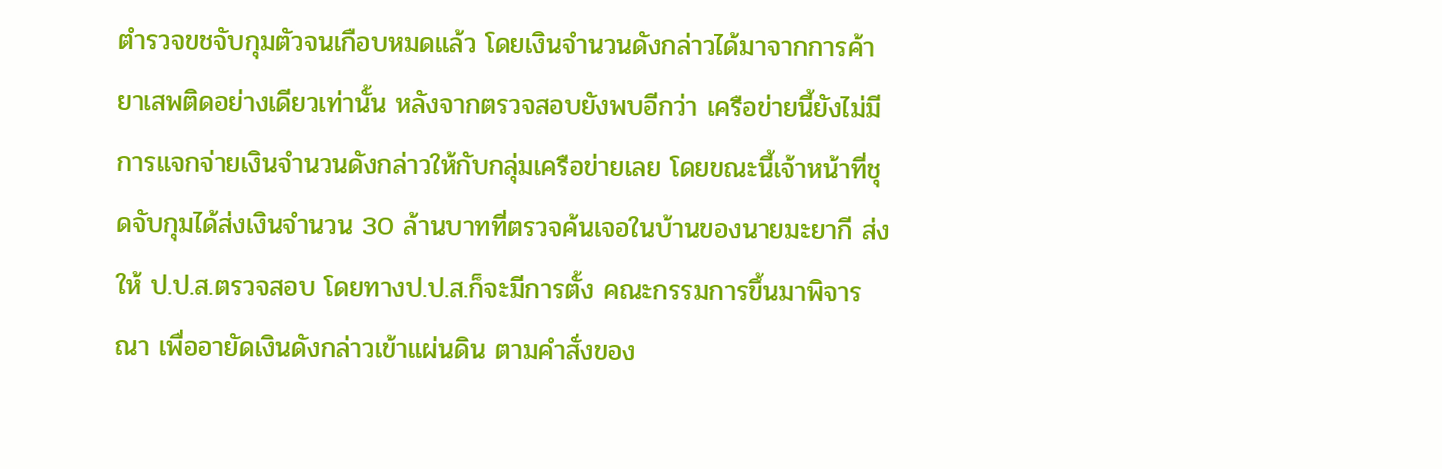ตำรวจขชจับกุมตัวจนเกือบหมดแล้ว โดยเงินจำนวนดังกล่าวได้มาจากการค้ายาเสพติดอย่างเดียวเท่านั้น หลังจากตรวจสอบยังพบอีกว่า เครือข่ายนี้ยังไม่มีการแจกจ่ายเงินจำนวนดังกล่าวให้กับกลุ่มเครือข่ายเลย โดยขณะนี้เจ้าหน้าที่ชุดจับกุมได้ส่งเงินจำนวน 30 ล้านบาทที่ตรวจค้นเจอในบ้านของนายมะยากี ส่งให้ ป.ป.ส.ตรวจสอบ โดยทางป.ป.ส.ก็จะมีการตั้ง คณะกรรมการขึ้นมาพิจารณา เพื่ออายัดเงินดังกล่าวเข้าแผ่นดิน ตามคำสั่งของ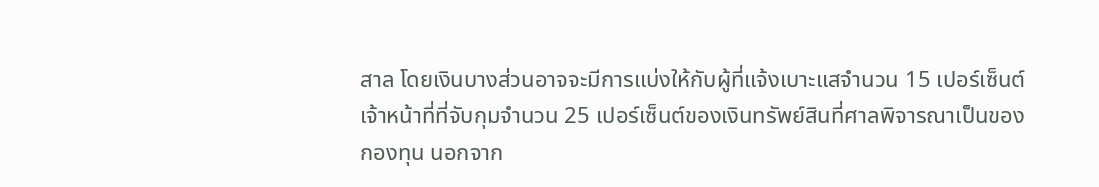สาล โดยเงินบางส่วนอาจจะมีการแบ่งให้กับผู้ที่แจ้งเบาะแสจำนวน 15 เปอร์เซ็นต์ เจ้าหน้าที่ที่จับกุมจำนวน 25 เปอร์เซ็นต์ของเงินทรัพย์สินที่ศาลพิจารณาเป็นของกองทุน นอกจาก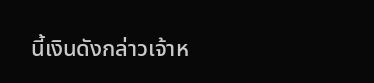นี้เงินดังกล่าวเจ้าห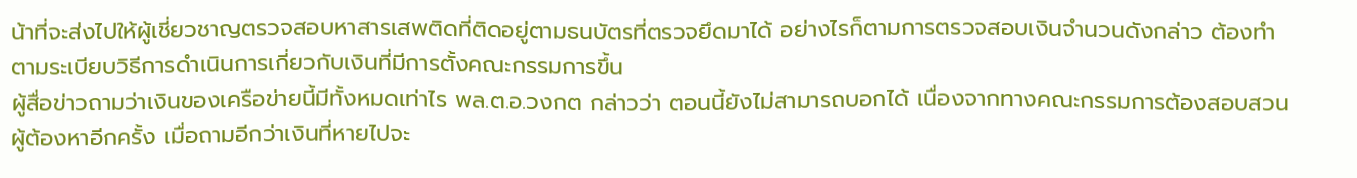น้าที่จะส่งไปให้ผู้เชี่ยวชาญตรวจสอบหาสารเสพติดที่ติดอยู่ตามธนบัตรที่ตรวจยึดมาได้ อย่างไรก็ตามการตรวจสอบเงินจำนวนดังกล่าว ต้องทำตามระเบียบวิธีการดำเนินการเกี่ยวกับเงินที่มีการตั้งคณะกรรมการขึ้น
ผู้สื่อข่าวถามว่าเงินของเครือข่ายนี้มีทั้งหมดเท่าไร พล.ต.อ.วงกต กล่าวว่า ตอนนี้ยังไม่สามารถบอกได้ เนื่องจากทางคณะกรรมการต้องสอบสวนผู้ต้องหาอีกครั้ง เมื่อถามอีกว่าเงินที่หายไปจะ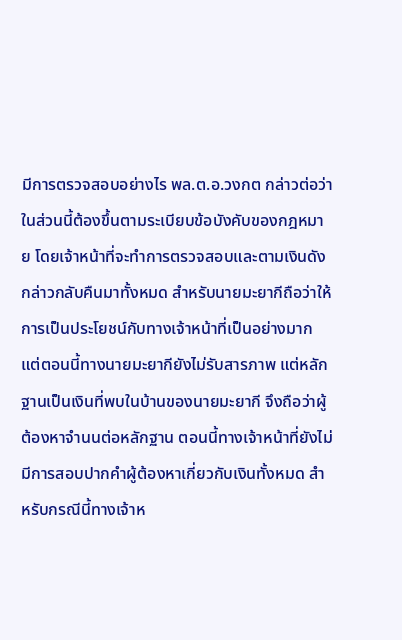มีการตรวจสอบอย่างไร พล.ต.อ.วงกต กล่าวต่อว่า ในส่วนนี้ต้องขึ้นตามระเบียบข้อบังคับของกฎหมาย โดยเจ้าหน้าที่จะทำการตรวจสอบและตามเงินดังกล่าวกลับคืนมาทั้งหมด สำหรับนายมะยากีถือว่าให้การเป็นประโยชน์กับทางเจ้าหน้าที่เป็นอย่างมาก แต่ตอนนี้ทางนายมะยากียังไม่รับสารภาพ แต่หลักฐานเป็นเงินที่พบในบ้านของนายมะยากี จึงถือว่าผู้ต้องหาจำนนต่อหลักฐาน ตอนนี้ทางเจ้าหน้าที่ยังไม่มีการสอบปากคำผู้ต้องหาเกี่ยวกับเงินทั้งหมด สำหรับกรณีนี้ทางเจ้าห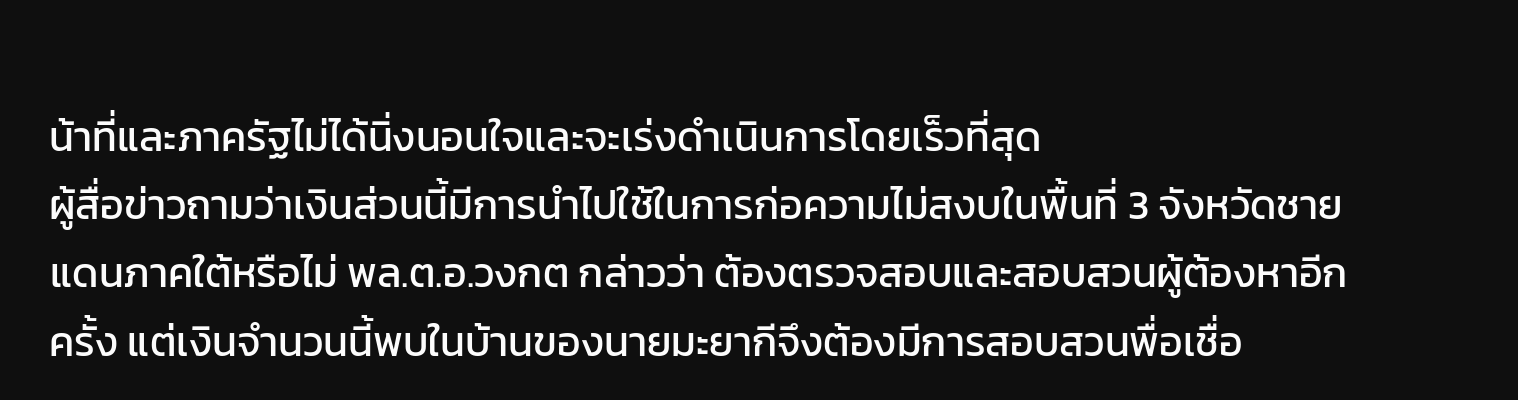น้าที่และภาครัฐไม่ได้นิ่งนอนใจและจะเร่งดำเนินการโดยเร็วที่สุด
ผู้สื่อข่าวถามว่าเงินส่วนนี้มีการนำไปใช้ในการก่อความไม่สงบในพื้นที่ 3 จังหวัดชายแดนภาคใต้หรือไม่ พล.ต.อ.วงกต กล่าวว่า ต้องตรวจสอบและสอบสวนผู้ต้องหาอีกครั้ง แต่เงินจำนวนนี้พบในบ้านของนายมะยากีจึงต้องมีการสอบสวนพื่อเชื่อ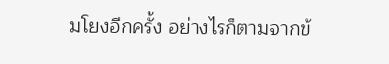มโยงอีกครั้ง อย่างไรก็ตามจากข้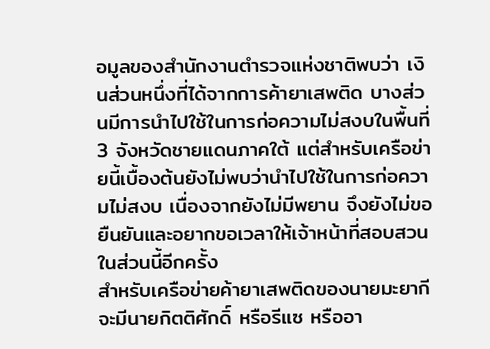อมูลของสำนักงานตำรวจแห่งชาติพบว่า เงินส่วนหนึ่งที่ได้จากการค้ายาเสพติด บางส่วนมีการนำไปใช้ในการก่อความไม่สงบในพื้นที่ 3 จังหวัดชายแดนภาคใต้ แต่สำหรับเครือข่ายนี้เบื้องต้นยังไม่พบว่านำไปใช้ในการก่อความไม่สงบ เนื่องจากยังไม่มีพยาน จึงยังไม่ขอยืนยันและอยากขอเวลาให้เจ้าหน้าที่สอบสวนในส่วนนี้อีกครั้ง
สำหรับเครือข่ายค้ายาเสพติดของนายมะยากี จะมีนายกิตติศักดิ์ หรือรีแซ หรืออา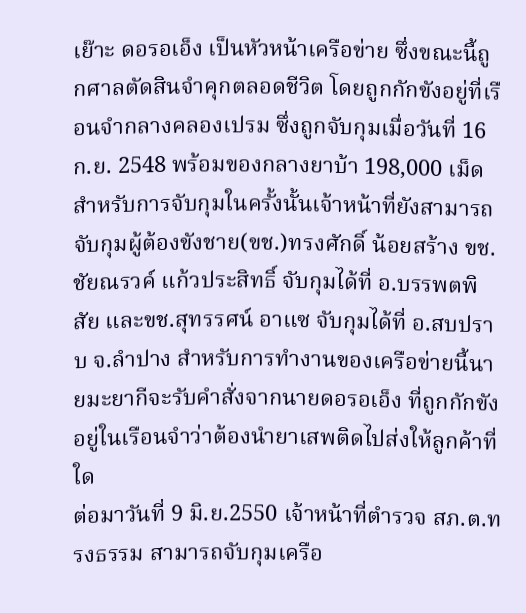เย๊าะ ดอรอเอ็ง เป็นหัวหน้าเครือข่าย ซึ่งขณะนี้ถูกศาลตัดสินจำคุกตลอดชีวิต โดยถูกกักขังอยู่ที่เรือนจำกลางคลองเปรม ซึ่งถูกจับกุมเมื่อวันที่ 16 ก.ย. 2548 พร้อมของกลางยาบ้า 198,000 เม็ด สำหรับการจับกุมในครั้งนั้นเจ้าหน้าที่ยังสามารถจับกุมผู้ต้องขังชาย(ขช.)ทรงศักดิ์ น้อยสร้าง ขช.ชัยณรวค์ แก้วประสิทธิ์ จับกุมได้ที่ อ.บรรพตพิสัย และขช.สุทรรศน์ อาแซ จับกุมได้ที่ อ.สบปราบ จ.ลำปาง สำหรับการทำงานของเครือข่ายนี้นายมะยากีจะรับคำสั่งจากนายดอรอเอ็ง ที่ถูกกักขังอยู่ในเรือนจำว่าต้องนำยาเสพติดไปส่งให้ลูกค้าที่ใด
ต่อมาวันที่ 9 มิ.ย.2550 เจ้าหน้าที่ตำรวจ สภ.ต.ทรงธรรม สามารถจับกุมเครือ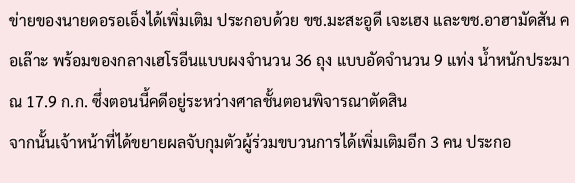ข่ายของนายดอรอเอ็งได้เพิ่มเติม ประกอบด้วย ขช.มะสะอูดี เจะเฮง และขช.อาฮามัดสัน คอเล๊าะ พร้อมของกลางเฮโรอีนแบบผงจำนวน 36 ถุง แบบอัดจำนวน 9 แท่ง น้ำหนักประมาณ 17.9 ก.ก. ซึ่งตอนนี้คดีอยู่ระหว่างศาลชั้นตอนพิจารณาตัดสิน
จากนั้นเจ้าหน้าที่ได้ขยายผลจับกุมตัวผู้ร่วมขบวนการได้เพิ่มเติมอีก 3 คน ประกอ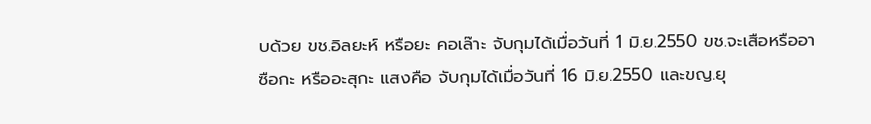บด้วย ขช.อิลยะห์ หรือยะ คอเล๊าะ จับกุมได้เมื่อวันที่ 1 มิ.ย.2550 ขช.จะเสือหรืออาซือกะ หรืออะสุกะ แสงคือ จับกุมได้เมื่อวันที่ 16 มิ.ย.2550 และขญ.ยุ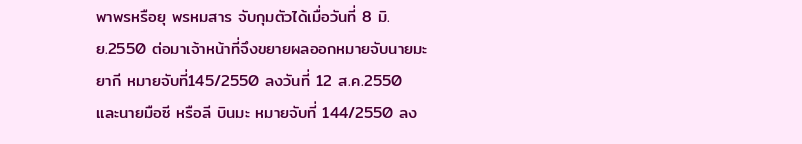พาพรหรือยุ พรหมสาร จับกุมตัวได้เมื่อวันที่ 8 มิ.ย.2550 ต่อมาเจ้าหน้าที่จึงขยายผลออกหมายจับนายมะยากี หมายจับที่145/2550 ลงวันที่ 12 ส.ค.2550 และนายมือซี หรือลี บินมะ หมายจับที่ 144/2550 ลง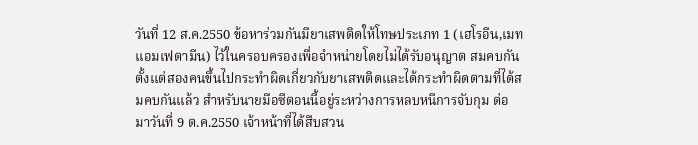วันที่ 12 ส.ค.2550 ข้อหาร่วมกันมียาเสพติดให้โทษประเภท 1 (เฮโรอีน,เมทแอมเฟตามีน) ไว้ในครอบครองเพื่อจำหน่ายโดยไม่ได้รับอนุญาต สมคบกันตั้งแต่สองคนขึ้นไปกระทำผิดเกี่ยวกับยาเสพติดและได้กระทำผิดตามที่ได้สมคบกันแล้ว สำหรับนายมือซีตอนนี้อยู่ระหว่างการหลบหนีการจับกุม ต่อมาวันที่ 9 ต.ค.2550 เจ้าหน้าที่ได้สืบสวน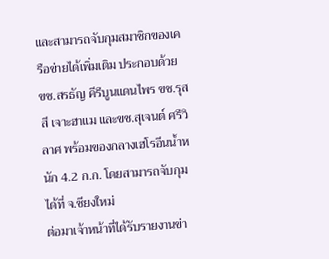และสามารถจับกุมสมาชิกของเครือข่ายได้เพิ่มเติม ประกอบด้วย ขช.สรธัญ คีรีบูนแดนไพร ขช.รุสสี เจาะฮาแม และขช.สุเจนต์ ศรีวิลาศ พร้อมของกลางเฮโรอีนน้ำหนัก 4.2 ก.ก. โดยสามารถจับกุมได้ที่ จ.ชียงใหม่
ต่อมาเจ้าหน้าที่ได้รับรายงานข่า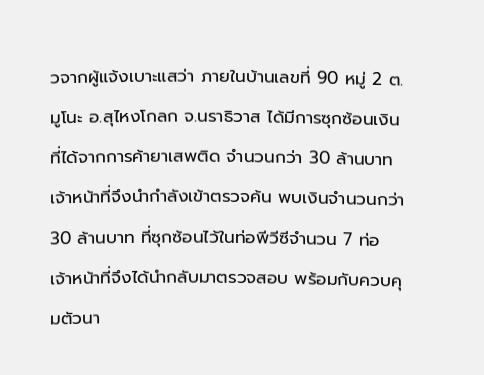วจากผู้แจ้งเบาะแสว่า ภายในบ้านเลขที่ 90 หมู่ 2 ต.มูโนะ อ.สุไหงโกลก จ.นราธิวาส ได้มีการซุกซ้อนเงินที่ได้จากการค้ายาเสพติด จำนวนกว่า 30 ล้านบาท เจ้าหน้าที่จึงนำกำลังเข้าตรวจค้น พบเงินจำนวนกว่า 30 ล้านบาท ที่ซุกซ้อนไว้ในท่อพีวีซีจำนวน 7 ท่อ เจ้าหน้าที่จึงได้นำกลับมาตรวจสอบ พร้อมกับควบคุมตัวนา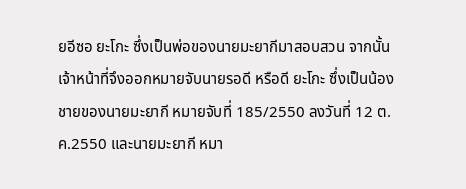ยอีซอ ยะโกะ ซึ่งเป็นพ่อของนายมะยากีมาสอบสวน จากนั้นเจ้าหน้าที่จึงออกหมายจับนายรอดี หรือดี ยะโกะ ซึ่งเป็นน้องชายของนายมะยากี หมายจับที่ 185/2550 ลงวันที่ 12 ต.ค.2550 และนายมะยากี หมา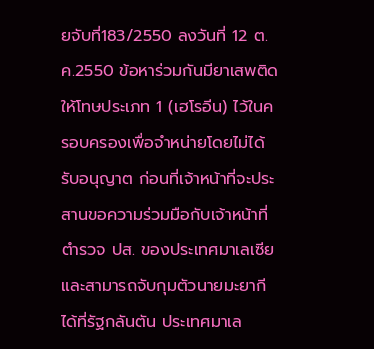ยจับที่183/2550 ลงวันที่ 12 ต.ค.2550 ข้อหาร่วมกันมียาเสพติดให้โทษประเภท 1 (เฮโรอีน) ไว้ในครอบครองเพื่อจำหน่ายโดยไม่ได้รับอนุญาต ก่อนที่เจ้าหน้าที่จะประสานขอความร่วมมือกับเจ้าหน้าที่ตำรวจ ปส. ของประเทศมาเลเซียและสามารถจับกุมตัวนายมะยากี ได้ที่รัฐกลันตัน ประเทศมาเล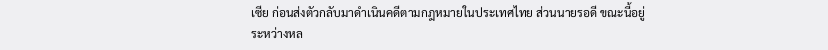เซีย ก่อนส่งตัวกลับมาดำเนินคดีตามกฎหมายในประเทศไทย ส่วนนายรอดี ขณะนี้อยู่ระหว่างหล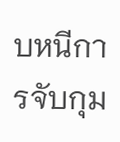บหนีการจับกุม